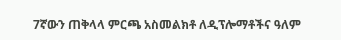7ኛውን ጠቅላላ ምርጫ አስመልክቶ ለዲፕሎማቶችና ዓለም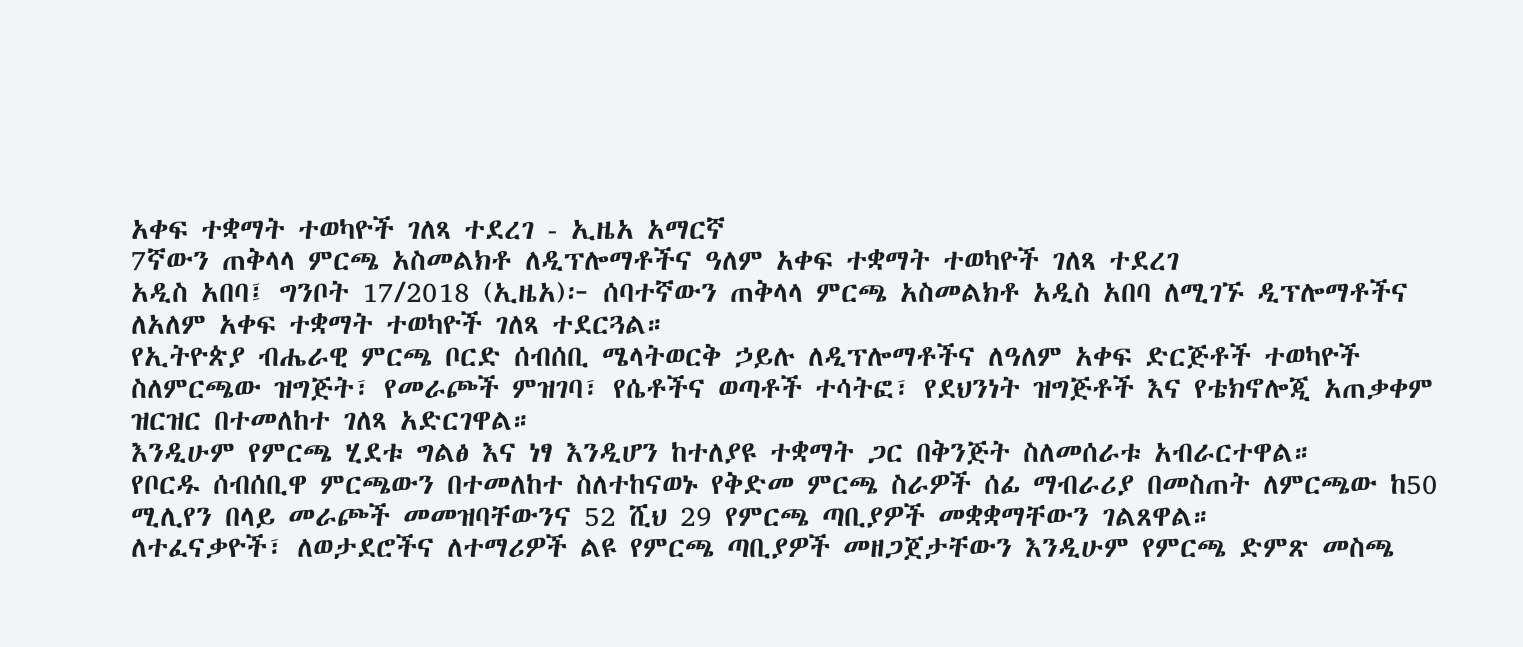አቀፍ ተቋማት ተወካዮች ገለጻ ተደረገ - ኢዜአ አማርኛ
7ኛውን ጠቅላላ ምርጫ አስመልክቶ ለዲፕሎማቶችና ዓለም አቀፍ ተቋማት ተወካዮች ገለጻ ተደረገ
አዲስ አበባ፤ ግንቦት 17/2018 (ኢዜአ)፦ ሰባተኛውን ጠቅላላ ምርጫ አስመልክቶ አዲስ አበባ ለሚገኙ ዲፕሎማቶችና ለአለም አቀፍ ተቋማት ተወካዮች ገለጻ ተደርጓል።
የኢትዮጵያ ብሔራዊ ምርጫ ቦርድ ሰብሰቢ ሜላትወርቅ ኃይሉ ለዲፕሎማቶችና ለዓለም አቀፍ ድርጅቶች ተወካዮች ስለምርጫው ዝግጅት፣ የመራጮች ምዝገባ፣ የሴቶችና ወጣቶች ተሳትፎ፣ የደህንነት ዝግጅቶች እና የቴክኖሎጂ አጠቃቀም ዝርዝር በተመለከተ ገለጻ አድርገዋል።
እንዲሁም የምርጫ ሂደቱ ግልፅ እና ነፃ እንዲሆን ከተለያዩ ተቋማት ጋር በቅንጅት ስለመሰራቱ አብራርተዋል።
የቦርዱ ሰብሰቢዋ ምርጫውን በተመለከተ ስለተከናወኑ የቅድመ ምርጫ ስራዎች ሰፊ ማብራሪያ በመስጠት ለምርጫው ከ50 ሚሊየን በላይ መራጮች መመዝባቸውንና 52 ሺህ 29 የምርጫ ጣቢያዎች መቋቋማቸውን ገልጸዋል።
ለተፈናቃዮች፣ ለወታደሮችና ለተማሪዎች ልዩ የምርጫ ጣቢያዎች መዘጋጀታቸውን እንዲሁም የምርጫ ድምጽ መስጫ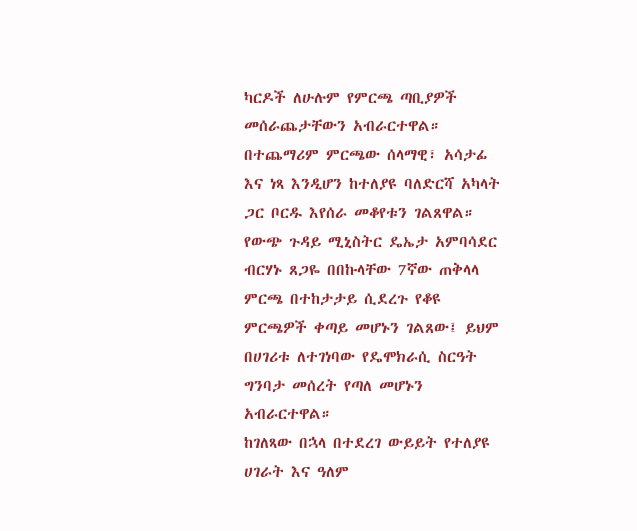ካርዶች ለሁሉም የምርጫ ጣቢያዎች መሰራጨታቸውን አብራርተዋል።
በተጨማሪም ምርጫው ሰላማዊ፣ አሳታፊ እና ነጻ እንዲሆን ከተለያዩ ባለድርሻ አካላት ጋር ቦርዱ እየሰራ መቆየቱን ገልጸዋል።
የውጭ ጉዳይ ሚኒስትር ዴኤታ አምባሳደር ብርሃኑ ጸጋዬ በበኩላቸው 7ኛው ጠቅላላ ምርጫ በተከታታይ ሲደረጉ የቆዩ ምርጫዎች ቀጣይ መሆኑን ገልጸው፤ ይህም በሀገሪቱ ለተገነባው የዴሞክራሲ ስርዓት ግንባታ መሰረት የጣለ መሆኑን አብራርተዋል።
ከገለጻው በኋላ በተደረገ ውይይት የተለያዩ ሀገራት እና ዓለም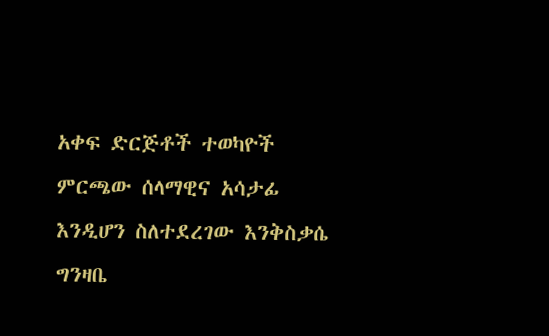አቀፍ ድርጅቶች ተወካዮች ምርጫው ሰላማዊና አሳታፊ እንዲሆን ስለተደረገው እንቅስቃሴ ግንዛቤ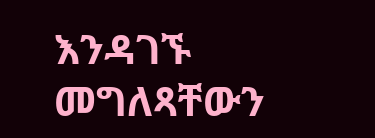እንዳገኙ መግለጻቸውን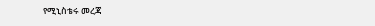የሚኒስቴሩ መረጃ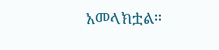አመላክቷል።